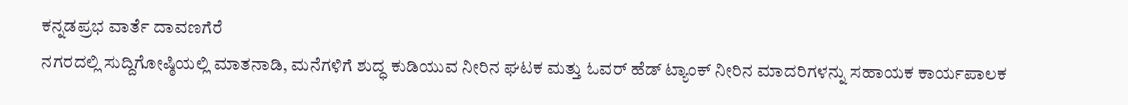ಕನ್ನಡಪ್ರಭ ವಾರ್ತೆ ದಾವಣಗೆರೆ
ನಗರದಲ್ಲಿ ಸುದ್ದಿಗೋಷ್ಠಿಯಲ್ಲಿ ಮಾತನಾಡಿ, ಮನೆಗಳಿಗೆ ಶುದ್ಧ ಕುಡಿಯುವ ನೀರಿನ ಘಟಕ ಮತ್ತು ಓವರ್ ಹೆಡ್ ಟ್ಯಾಂಕ್ ನೀರಿನ ಮಾದರಿಗಳನ್ನು ಸಹಾಯಕ ಕಾರ್ಯಪಾಲಕ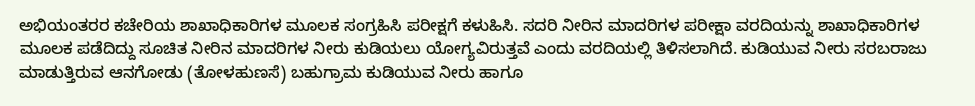ಅಭಿಯಂತರರ ಕಚೇರಿಯ ಶಾಖಾಧಿಕಾರಿಗಳ ಮೂಲಕ ಸಂಗ್ರಹಿಸಿ ಪರೀಕ್ಷಗೆ ಕಳುಹಿಸಿ. ಸದರಿ ನೀರಿನ ಮಾದರಿಗಳ ಪರೀಕ್ಷಾ ವರದಿಯನ್ನು ಶಾಖಾಧಿಕಾರಿಗಳ ಮೂಲಕ ಪಡೆದಿದ್ದು ಸೂಚಿತ ನೀರಿನ ಮಾದರಿಗಳ ನೀರು ಕುಡಿಯಲು ಯೋಗ್ಯವಿರುತ್ತವೆ ಎಂದು ವರದಿಯಲ್ಲಿ ತಿಳಿಸಲಾಗಿದೆ. ಕುಡಿಯುವ ನೀರು ಸರಬರಾಜು ಮಾಡುತ್ತಿರುವ ಆನಗೋಡು (ತೋಳಹುಣಸೆ) ಬಹುಗ್ರಾಮ ಕುಡಿಯುವ ನೀರು ಹಾಗೂ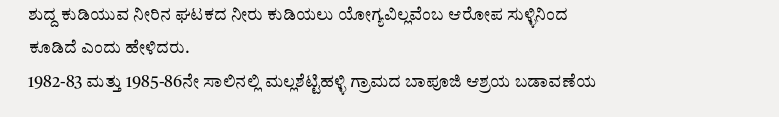ಶುದ್ದ ಕುಡಿಯುವ ನೀರಿನ ಘಟಕದ ನೀರು ಕುಡಿಯಲು ಯೋಗ್ಯವಿಲ್ಲವೆಂಬ ಆರೋಪ ಸುಳ್ಳಿನಿಂದ ಕೂಡಿದೆ ಎಂದು ಹೇಳಿದರು.
1982-83 ಮತ್ತು 1985-86ನೇ ಸಾಲಿನಲ್ಲಿ ಮಲ್ಲಶೆಟ್ಟಿಹಳ್ಳಿ ಗ್ರಾಮದ ಬಾಪೂಜಿ ಆಶ್ರಯ ಬಡಾವಣೆಯ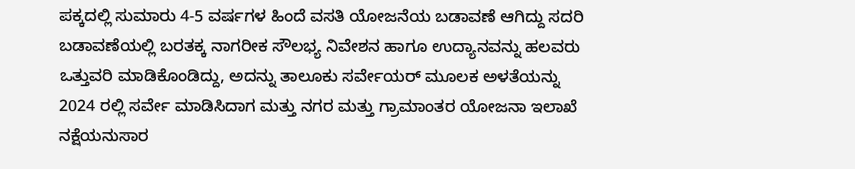ಪಕ್ಕದಲ್ಲಿ ಸುಮಾರು 4-5 ವರ್ಷಗಳ ಹಿಂದೆ ವಸತಿ ಯೋಜನೆಯ ಬಡಾವಣೆ ಆಗಿದ್ದು ಸದರಿ ಬಡಾವಣೆಯಲ್ಲಿ ಬರತಕ್ಕ ನಾಗರೀಕ ಸೌಲಭ್ಯ ನಿವೇಶನ ಹಾಗೂ ಉದ್ಯಾನವನ್ನು ಹಲವರು ಒತ್ತುವರಿ ಮಾಡಿಕೊಂಡಿದ್ದು, ಅದನ್ನು ತಾಲೂಕು ಸರ್ವೇಯರ್ ಮೂಲಕ ಅಳತೆಯನ್ನು 2024 ರಲ್ಲಿ ಸರ್ವೇ ಮಾಡಿಸಿದಾಗ ಮತ್ತು ನಗರ ಮತ್ತು ಗ್ರಾಮಾಂತರ ಯೋಜನಾ ಇಲಾಖೆ ನಕ್ಷೆಯನುಸಾರ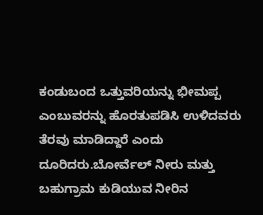ಕಂಡುಬಂದ ಒತ್ತುವರಿಯನ್ನು ಭೀಮಪ್ಪ ಎಂಬುವರನ್ನು ಹೊರತುಪಡಿಸಿ ಉಳಿದವರು ತೆರವು ಮಾಡಿದ್ದಾರೆ ಎಂದು ದೂರಿದರು.ಬೋರ್ವೆಲ್ ನೀರು ಮತ್ತು ಬಹುಗ್ರಾಮ ಕುಡಿಯುವ ನೀರಿನ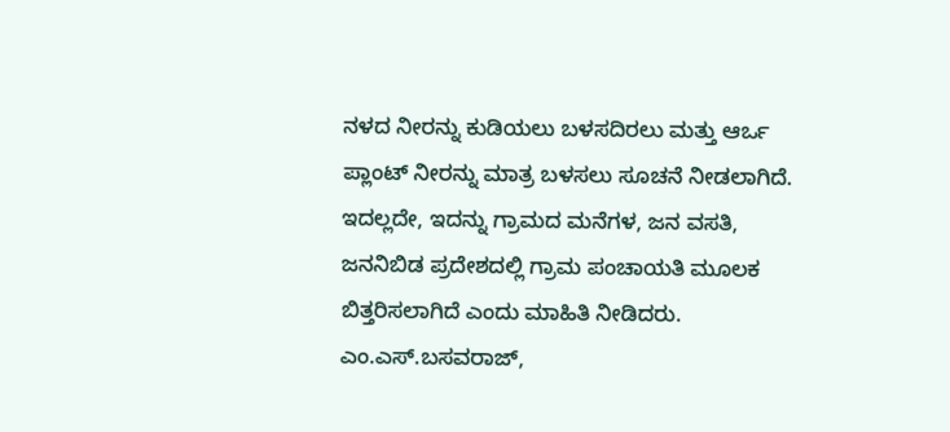ನಳದ ನೀರನ್ನು ಕುಡಿಯಲು ಬಳಸದಿರಲು ಮತ್ತು ಆರ್ಒ ಪ್ಲಾಂಟ್ ನೀರನ್ನು ಮಾತ್ರ ಬಳಸಲು ಸೂಚನೆ ನೀಡಲಾಗಿದೆ. ಇದಲ್ಲದೇ, ಇದನ್ನು ಗ್ರಾಮದ ಮನೆಗಳ, ಜನ ವಸತಿ, ಜನನಿಬಿಡ ಪ್ರದೇಶದಲ್ಲಿ ಗ್ರಾಮ ಪಂಚಾಯತಿ ಮೂಲಕ ಬಿತ್ತರಿಸಲಾಗಿದೆ ಎಂದು ಮಾಹಿತಿ ನೀಡಿದರು.
ಎಂ.ಎಸ್.ಬಸವರಾಜ್,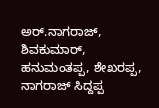ಅರ್.ನಾಗರಾಜ್, ಶಿವಕುಮಾರ್, ಹನುಮಂತಪ್ಪ, ಶೇಖರಪ್ಪ, ನಾಗರಾಜ್ ಸಿದ್ದಪ್ಪ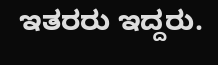ಇತರರು ಇದ್ದರು.